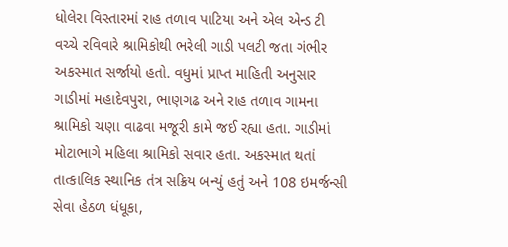ધોલેરા વિસ્તારમાં રાહ તળાવ પાટિયા અને એલ એન્ડ ટી વચ્ચે રવિવારે શ્રામિકોથી ભરેલી ગાડી પલટી જતા ગંભીર અકસ્માત સર્જાયો હતો. વધુમાં પ્રાપ્ત માહિતી અનુસાર ગાડીમાં મહાદેવપુરા, ભાણગઢ અને રાહ તળાવ ગામના શ્રામિકો ચણા વાઢવા મજૂરી કામે જઈ રહ્યા હતા. ગાડીમાં મોટાભાગે મહિલા શ્રામિકો સવાર હતા. અકસ્માત થતાં તાત્કાલિક સ્થાનિક તંત્ર સક્રિય બન્યું હતું અને 108 ઇમર્જન્સી સેવા હેઠળ ધંધૂકા,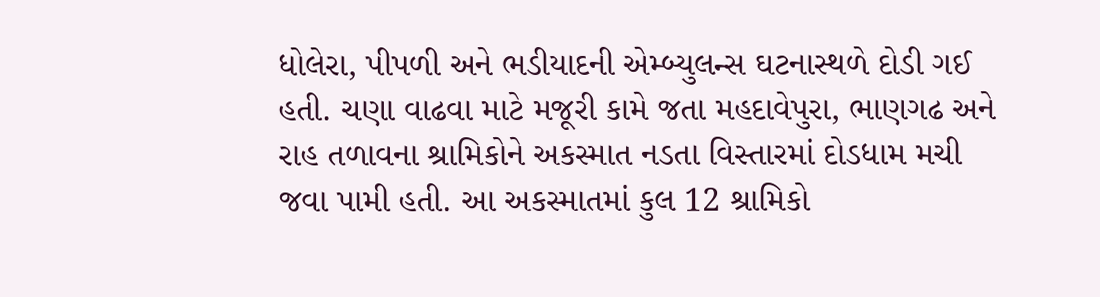ધોલેરા, પીપળી અને ભડીયાદની એમ્બ્યુલન્સ ઘટનાસ્થળે દોડી ગઈ હતી. ચણા વાઢવા માટે મજૂરી કામે જતા મહદાવેપુરા, ભાણગઢ અને રાહ તળાવના શ્રામિકોને અકસ્માત નડતા વિસ્તારમાં દોડધામ મચી જવા પામી હતી. આ અકસ્માતમાં કુલ 12 શ્રામિકો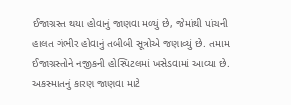ઈજાગ્રસ્ત થયા હોવાનું જાણવા મળ્યું છે, જેમાંથી પાંચની હાલત ગંભીર હોવાનું તબીબી સૂત્રોએ જણાવ્યું છે. તમામ ઈજાગ્રસ્તોને નજીકની હોસ્પિટલમાં ખસેડવામાં આવ્યા છે. અકસ્માતનું કારણ જાણવા માટે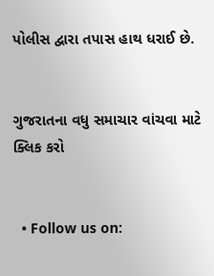પોલીસ દ્વારા તપાસ હાથ ધરાઈ છે.


ગુજરાતના વધુ સમાચાર વાંચવા માટે ક્લિક કરો


  • Follow us on: